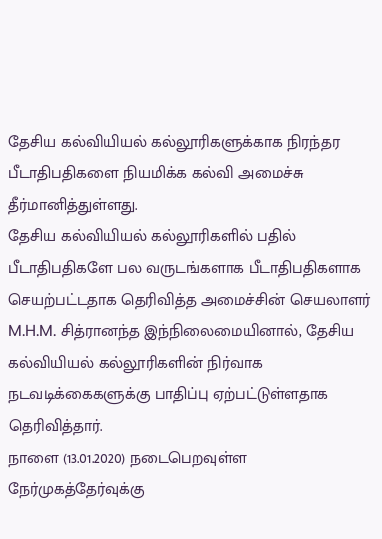தேசிய கல்வியியல் கல்லூரிகளுக்காக நிரந்தர பீடாதிபதிகளை நியமிக்க கல்வி அமைச்சு தீர்மானித்துள்ளது.
தேசிய கல்வியியல் கல்லூரிகளில் பதில் பீடாதிபதிகளே பல வருடங்களாக பீடாதிபதிகளாக செயற்பட்டதாக தெரிவித்த அமைச்சின் செயலாளர் M.H.M. சித்ரானந்த இந்நிலைமையினால், தேசிய கல்வியியல் கல்லூரிகளின் நிர்வாக நடவடிக்கைகளுக்கு பாதிப்பு ஏற்பட்டுள்ளதாக தெரிவித்தார்.
நாளை (13.01.2020) நடைபெறவுள்ள நேர்முகத்தேர்வுக்கு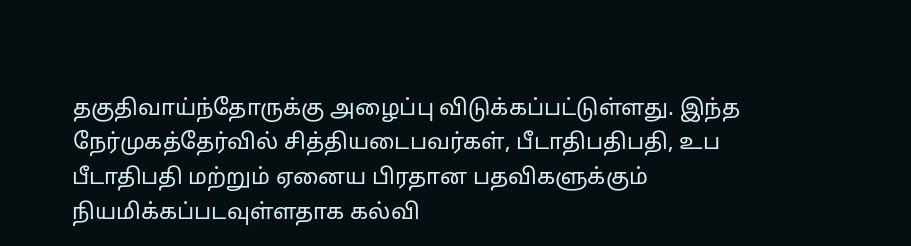தகுதிவாய்ந்தோருக்கு அழைப்பு விடுக்கப்பட்டுள்ளது. இந்த நேர்முகத்தேர்வில் சித்தியடைபவர்கள், பீடாதிபதிபதி, உப பீடாதிபதி மற்றும் ஏனைய பிரதான பதவிகளுக்கும் நியமிக்கப்படவுள்ளதாக கல்வி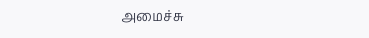அமைச்சு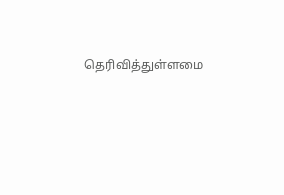தெரிவித்துள்ளமை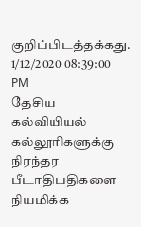குறிப்பிடத்தக்கது.
1/12/2020 08:39:00 PM
தேசிய கல்வியியல் கல்லூரிகளுக்கு நிரந்தர பீடாதிபதிகளை நியமிக்க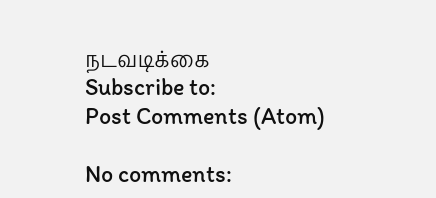நடவடிக்கை
Subscribe to:
Post Comments (Atom)

No comments: